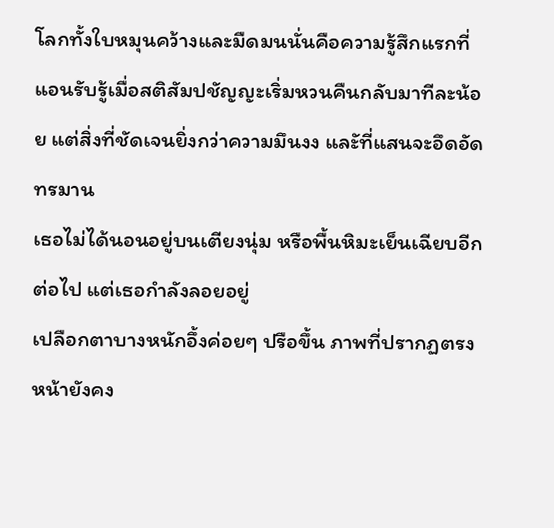โลกทั้งใบหมุนคว้างและมืดมนนั่นคือความรู้สึกแรกที่ แอนรับรู้เมื่อสติสัมปชัญญะเริ่มหวนคืนกลับมาทีละน้อย แต่สิ่งที่ชัดเจนยิ่งกว่าความมึนงง และัที่แสนจะอึดอัดทรมาน
เธอไม่ได้นอนอยู่บนเตียงนุ่ม หรือพื้นหิมะเย็นเฉียบอีกต่อไป แต่เธอกำลังลอยอยู่
เปลือกตาบางหนักอึ้งค่อยๆ ปรือขึ้น ภาพที่ปรากฏตรงหน้ายังคง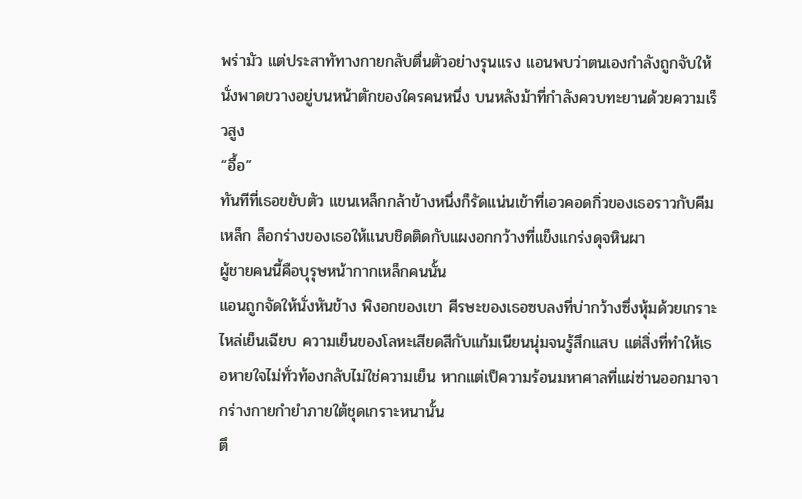พร่ามัว แต่ประสาทัทางกายกลับตื่นตัวอย่างรุนแรง แอนพบว่าตนเองกำลังถูกจับให้นั่งพาดขวางอยู่บนหน้าตักของใครคนหนึ่ง บนหลังม้าที่กำลังควบทะยานด้วยความเร็วสูง
“อื้อ”
ทันทีที่เธอขยับตัว แขนเหล็กกล้าข้างหนึ่งก็รัดแน่นเข้าที่เอวคอดกิ่วของเธอราวกับคีมเหล็ก ล็อกร่างของเธอให้แนบชิดติดกับแผงอกกว้างที่แข็งแกร่งดุจหินผา
ผู้ชายคนนี้คือบุรุษหน้ากากเหล็กคนนั้น
แอนถูกจัดให้นั่งหันข้าง พิงอกของเขา ศีรษะของเธอซบลงที่บ่ากว้างซึ่งหุ้มด้วยเกราะไหล่เย็นเฉียบ ความเย็นของโลหะเสียดสีกับแก้มเนียนนุ่มจนรู้สึกแสบ แต่สิ่งที่ทำให้เธอหายใจไม่ทั่วท้องกลับไม่ใช่ความเย็น หากแต่เป็ความร้อนมหาศาลที่แผ่ซ่านออกมาจากร่างกายกำยำภายใต้ชุดเกราะหนานั้น
ตึ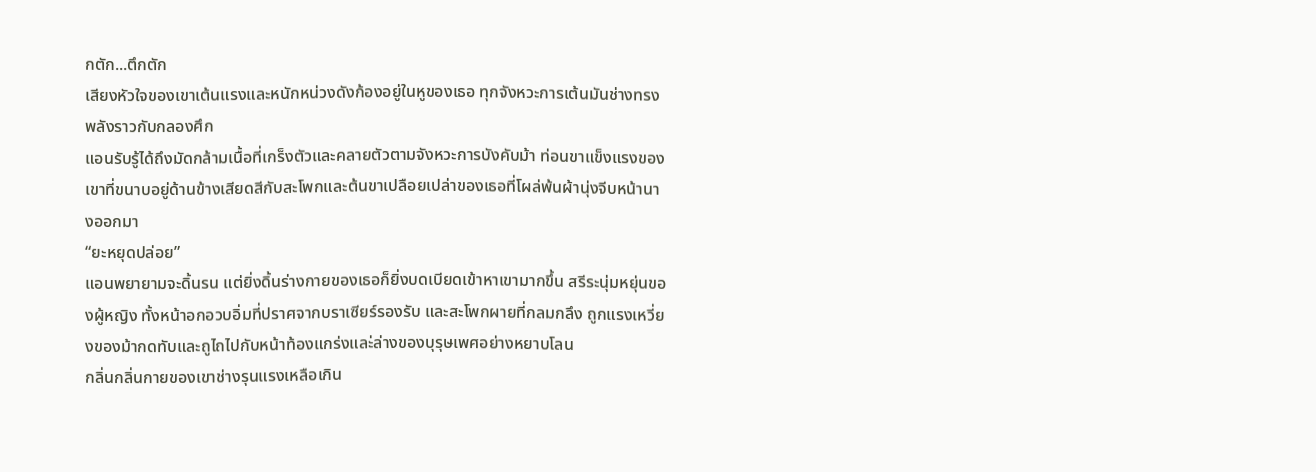กตัก...ตึกตัก
เสียงหัวใจของเขาเต้นแรงและหนักหน่วงดังก้องอยู่ในหูของเธอ ทุกจังหวะการเต้นมันช่างทรงพลังราวกับกลองศึก
แอนรับรู้ได้ถึงมัดกล้ามเนื้อที่เกร็งตัวและคลายตัวตามจังหวะการบังคับม้า ท่อนขาแข็งแรงของเขาที่ขนาบอยู่ด้านข้างเสียดสีกับสะโพกและต้นขาเปลือยเปล่าของเธอที่โผล่พ้นผ้านุ่งจีบหน้านางออกมา
“ยะหยุดปล่อย”
แอนพยายามจะดิ้นรน แต่ยิ่งดิ้นร่างกายของเธอก็ยิ่งบดเบียดเข้าหาเขามากขึ้น สรีระนุ่มหยุ่นของผู้หญิง ทั้งหน้าอกอวบอิ่มที่ปราศจากบราเซียร์รองรับ และสะโพกผายที่กลมกลึง ถูกแรงเหวี่ยงของม้ากดทับและถูไถไปกับหน้าท้องแกร่งและ่ล่างของบุรุษเพศอย่างหยาบโลน
กลิ่นกลิ่นกายของเขาช่างรุนแรงเหลือเกิน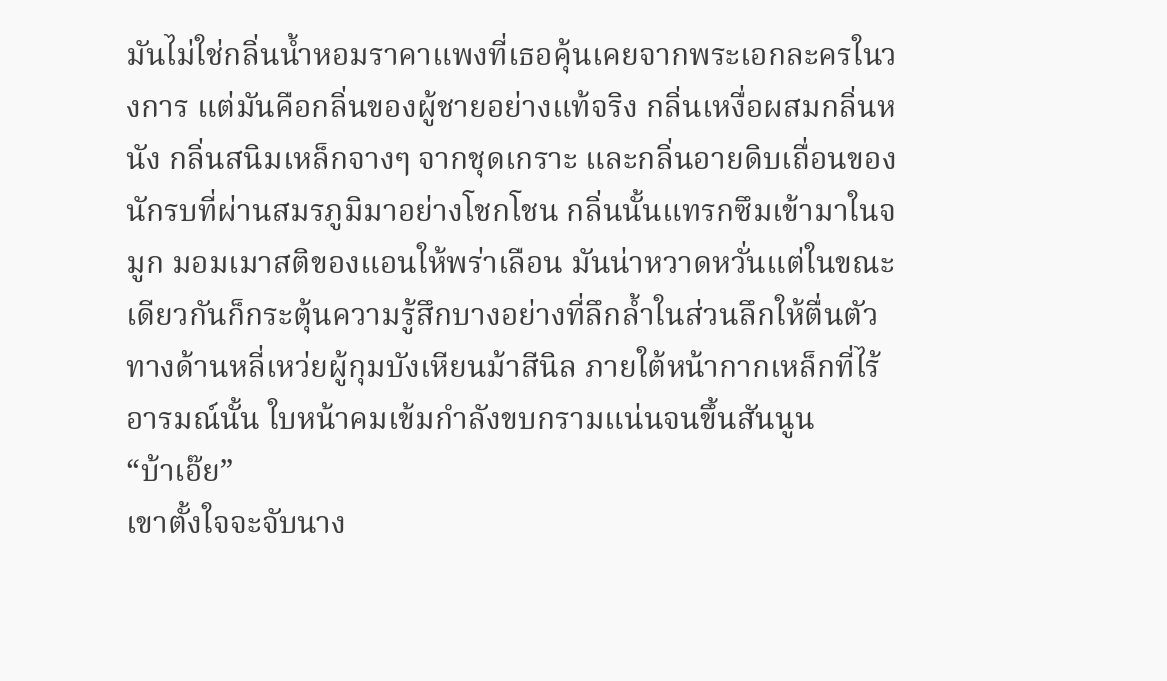มันไม่ใช่กลิ่นน้ำหอมราคาแพงที่เธอคุ้นเคยจากพระเอกละครในวงการ แต่มันคือกลิ่นของผู้ชายอย่างแท้จริง กลิ่นเหงื่อผสมกลิ่นหนัง กลิ่นสนิมเหล็กจางๆ จากชุดเกราะ และกลิ่นอายดิบเถื่อนของนักรบที่ผ่านสมรภูมิมาอย่างโชกโชน กลิ่นนั้นแทรกซึมเข้ามาในจมูก มอมเมาสติของแอนให้พร่าเลือน มันน่าหวาดหวั่นแต่ในขณะเดียวกันก็กระตุ้นความรู้สึกบางอย่างที่ลึกล้ำในส่วนลึกให้ตื่นตัว
ทางด้านหลี่เหว่ยผู้กุมบังเหียนม้าสีนิล ภายใต้หน้ากากเหล็กที่ไร้อารมณ์นั้น ใบหน้าคมเข้มกำลังขบกรามแน่นจนขึ้นสันนูน
“บ้าเอ๊ย”
เขาตั้งใจจะจับนาง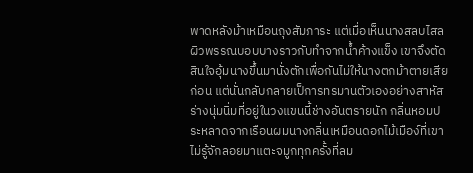พาดหลังม้าเหมือนถุงสัมภาระ แต่เมื่อเห็นนางสลบไสล ผิวพรรณบอบบางราวกับทำจากน้ำค้างแข็ง เขาจึงตัดสินใจอุ้มนางขึ้นมานั่งตักเพื่อกันไม่ให้นางตกม้าตายเสียก่อน แต่นั่นกลับกลายเป็การทรมานตัวเองอย่างสาหัส
ร่างนุ่มนิ่มที่อยู่ในวงแขนนี้ช่างอันตรายนัก กลิ่นหอมประหลาดจากเรือนผมนางกลิ่นเหมือนดอกไม้เมือง์ที่เขาไม่รู้จักลอยมาแตะจมูกทุกครั้งที่ลม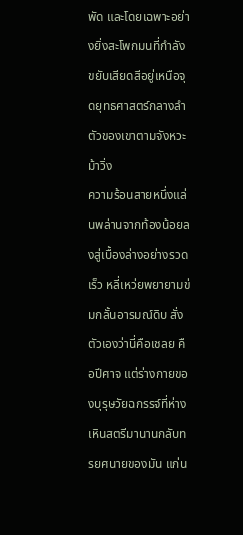พัด และโดยเฉพาะอย่างยิ่งสะโพกมนที่กำลังขยับเสียดสีอยู่เหนือจุดยุทธศาสตร์กลางลำตัวของเขาตามจังหวะม้าวิ่ง
ความร้อนสายหนึ่งแล่นพล่านจากท้องน้อยลงสู่เบื้องล่างอย่างรวดเร็ว หลี่เหว่ยพยายามข่มกลั้นอารมณ์ดิบ สั่งตัวเองว่านี่คือเชลย คือปีศาจ แต่ร่างกายของบุรุษวัยฉกรรจ์ที่ห่างเหินสตรีมานานกลับทรยศนายของมัน แก่น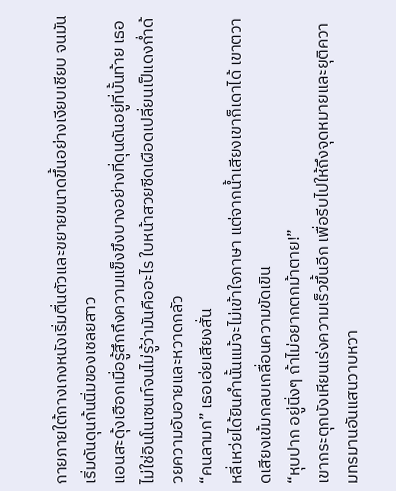กายภายใต้กางเกงหนังเริ่มตื่นตัวและขยายขนาดขึ้นอย่างเงียบเชียบ จนมันเริ่มดันดุนก้นนิ่มของเชลยสาว
แอนสะดุ้งเฮือกเมื่อรู้สึกถึงความแข็งขึงบางอย่างที่ดุนดันอยู่ที่บั้นท้าย เธอไม่ใช่อินโนเซนท์จนไม่รู้ว่ามันคืออะไร ใบหน้าสวยซีดเผือดเปลี่ยนเป็แดงก่ำด้วยความอับอายและหวาดกลัว
“คนลามก” เธอเอ่ยเสียงสั่น
หลี่เหว่ยได้ยินคำนั้นแม้จะไม่เข้าใจภาษา แต่จากน้ำเสียงเขาก็เดาได้ เขาตวาดเสียงเข้มกลบเกลื่อนความขัดเขิน
“หุบปาก อยู่นิ่งๆ ถ้าไม่อยากตกม้าตาย!”
เขากระตุกบังเหียนเร่งความเร็วขึ้นอีก เพื่อรีบไปให้ถึงจุดหมายและยุติความทรมานอันแสนวาบหวา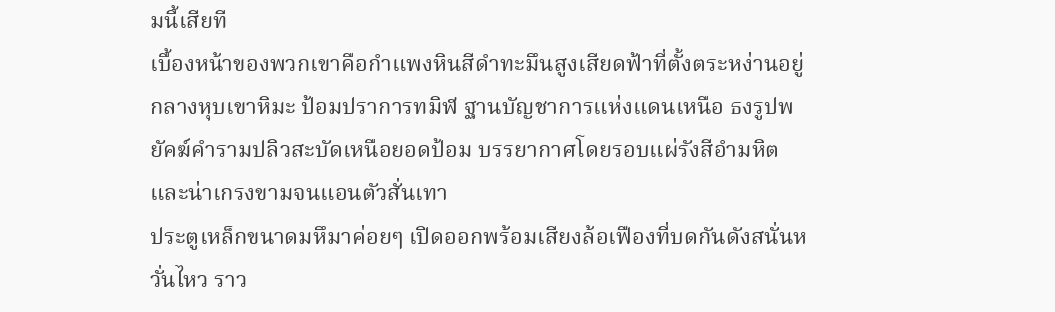มนี้เสียที
เบื้องหน้าของพวกเขาคือกำแพงหินสีดำทะมึนสูงเสียดฟ้าที่ตั้งตระหง่านอยู่กลางหุบเขาหิมะ ป้อมปราการทมิฬ ฐานบัญชาการแห่งแดนเหนือ ธงรูปพยัคฆ์คำรามปลิวสะบัดเหนือยอดป้อม บรรยากาศโดยรอบแผ่รังสีอำมหิตและน่าเกรงขามจนแอนตัวสั่นเทา
ประตูเหล็กขนาดมหึมาค่อยๆ เปิดออกพร้อมเสียงล้อเฟืองที่บดกันดังสนั่นหวั่นไหว ราว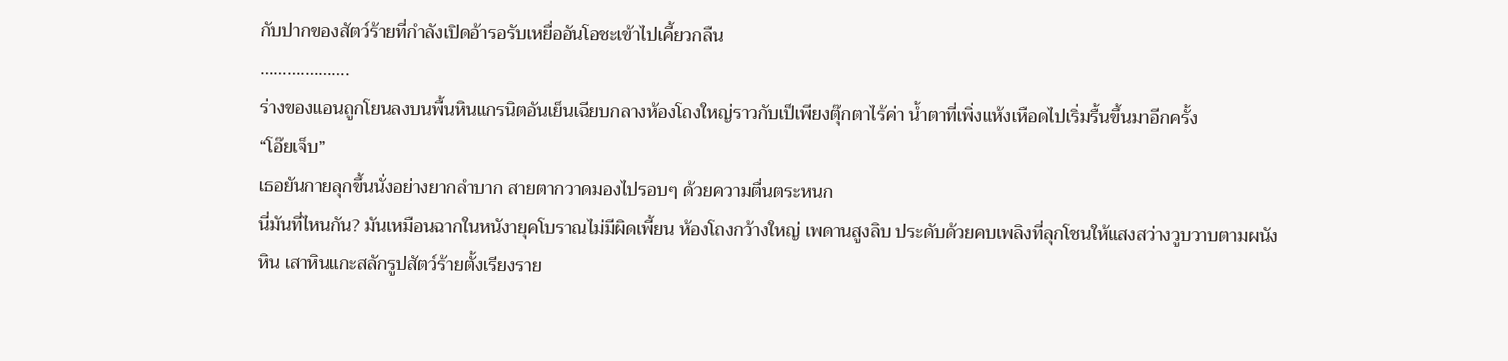กับปากของสัตว์ร้ายที่กำลังเปิดอ้ารอรับเหยื่ออันโอชะเข้าไปเคี้ยวกลืน
……….……….
ร่างของแอนถูกโยนลงบนพื้นหินแกรนิตอันเย็นเฉียบกลางห้องโถงใหญ่ราวกับเป็เพียงตุ๊กตาไร้ค่า น้ำตาที่เพิ่งแห้งเหือดไปเริ่มรื้นขึ้นมาอีกครั้ง
“โอ๊ยเจ็บ”
เธอยันกายลุกขึ้นนั่งอย่างยากลำบาก สายตากวาดมองไปรอบๆ ด้วยความตื่นตระหนก
นี่มันที่ไหนกัน? มันเหมือนฉากในหนังายุคโบราณไม่มีผิดเพี้ยน ห้องโถงกว้างใหญ่ เพดานสูงลิบ ประดับด้วยคบเพลิงที่ลุกโชนให้แสงสว่างวูบวาบตามผนังหิน เสาหินแกะสลักรูปสัตว์ร้ายตั้งเรียงราย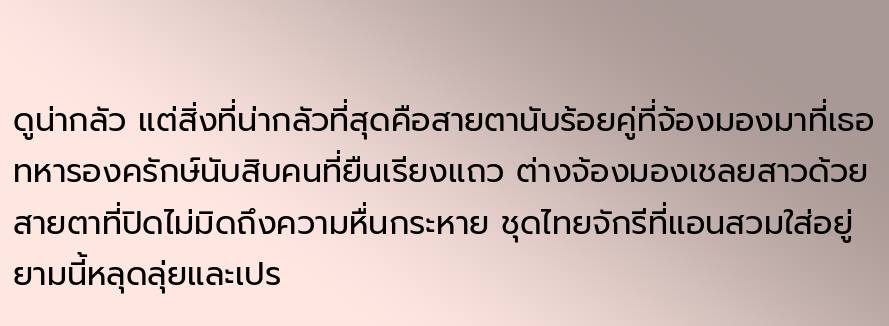ดูน่ากลัว แต่สิ่งที่น่ากลัวที่สุดคือสายตานับร้อยคู่ที่จ้องมองมาที่เธอ
ทหารองครักษ์นับสิบคนที่ยืนเรียงแถว ต่างจ้องมองเชลยสาวด้วยสายตาที่ปิดไม่มิดถึงความหื่นกระหาย ชุดไทยจักรีที่แอนสวมใส่อยู่ ยามนี้หลุดลุ่ยและเปร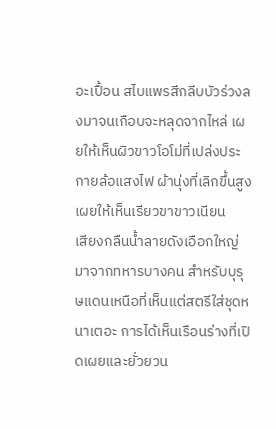อะเปื้อน สไบแพรสีกลีบบัวร่วงลงมาจนเกือบจะหลุดจากไหล่ เผยให้เห็นผิวขาวโอโม่ที่เปล่งประกายล้อแสงไฟ ผ้านุ่งที่เลิกขึ้นสูงเผยให้เห็นเรียวขาขาวเนียน
เสียงกลืนน้ำลายดังเอือกใหญ่มาจากทหารบางคน สำหรับบุรุษแดนเหนือที่เห็นแต่สตรีใส่ชุดหนาเตอะ การได้เห็นเรือนร่างที่เปิดเผยและยั่วยวน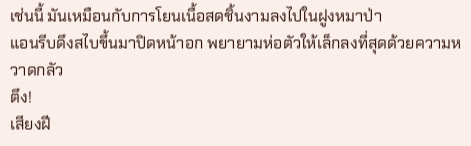เช่นนี้ มันเหมือนกับการโยนเนื้อสดชิ้นงามลงไปในฝูงหมาป่า
แอนรีบดึงสไบขึ้นมาปิดหน้าอก พยายามห่อตัวให้เล็กลงที่สุดด้วยความหวาดกลัว
ตึง!
เสียงฝี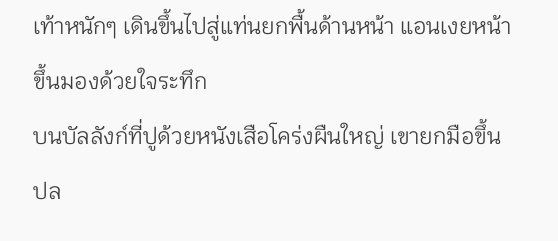เท้าหนักๆ เดินขึ้นไปสู่แท่นยกพื้นด้านหน้า แอนเงยหน้าขึ้นมองด้วยใจระทึก
บนบัลลังก์ที่ปูด้วยหนังเสือโคร่งผืนใหญ่ เขายกมือขึ้นปล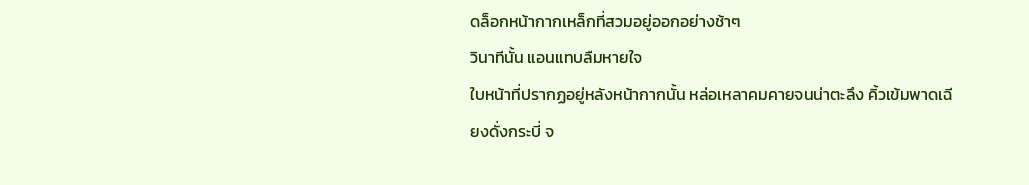ดล็อกหน้ากากเหล็กที่สวมอยู่ออกอย่างช้าๆ
วินาทีนั้น แอนแทบลืมหายใจ
ใบหน้าที่ปรากฏอยู่หลังหน้ากากนั้น หล่อเหลาคมคายจนน่าตะลึง คิ้วเข้มพาดเฉียงดั่งกระบี่ จ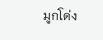มูกโด่ง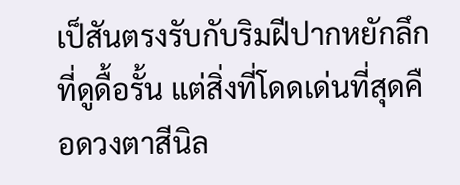เป็สันตรงรับกับริมฝีปากหยักลึกที่ดูดื้อรั้น แต่สิ่งที่โดดเด่นที่สุดคือดวงตาสีนิล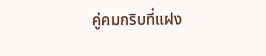คู่คมกริบที่แฝง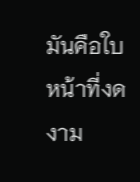มันคือใบหน้าที่งดงาม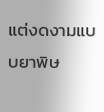แต่งดงามแบบยาพิษ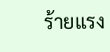ร้ายแรง